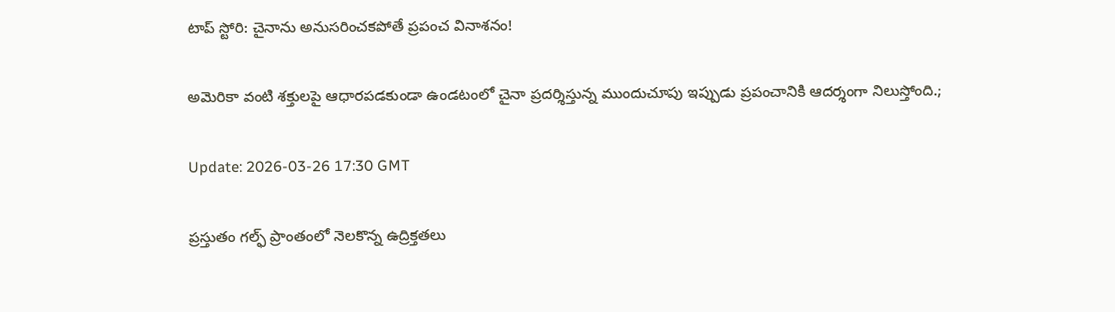టాప్ స్టోరి: చైనాను అనుస‌రించ‌క‌పోతే ప్ర‌పంచ వినాశ‌నం!

అమెరికా వంటి శక్తులపై ఆధారపడకుండా ఉండటంలో చైనా ప్రదర్శిస్తున్న ముందుచూపు ఇప్పుడు ప్రపంచానికి ఆదర్శంగా నిలుస్తోంది.;

Update: 2026-03-26 17:30 GMT

ప్రస్తుతం గల్ఫ్ ప్రాంతంలో నెలకొన్న ఉద్రిక్తతలు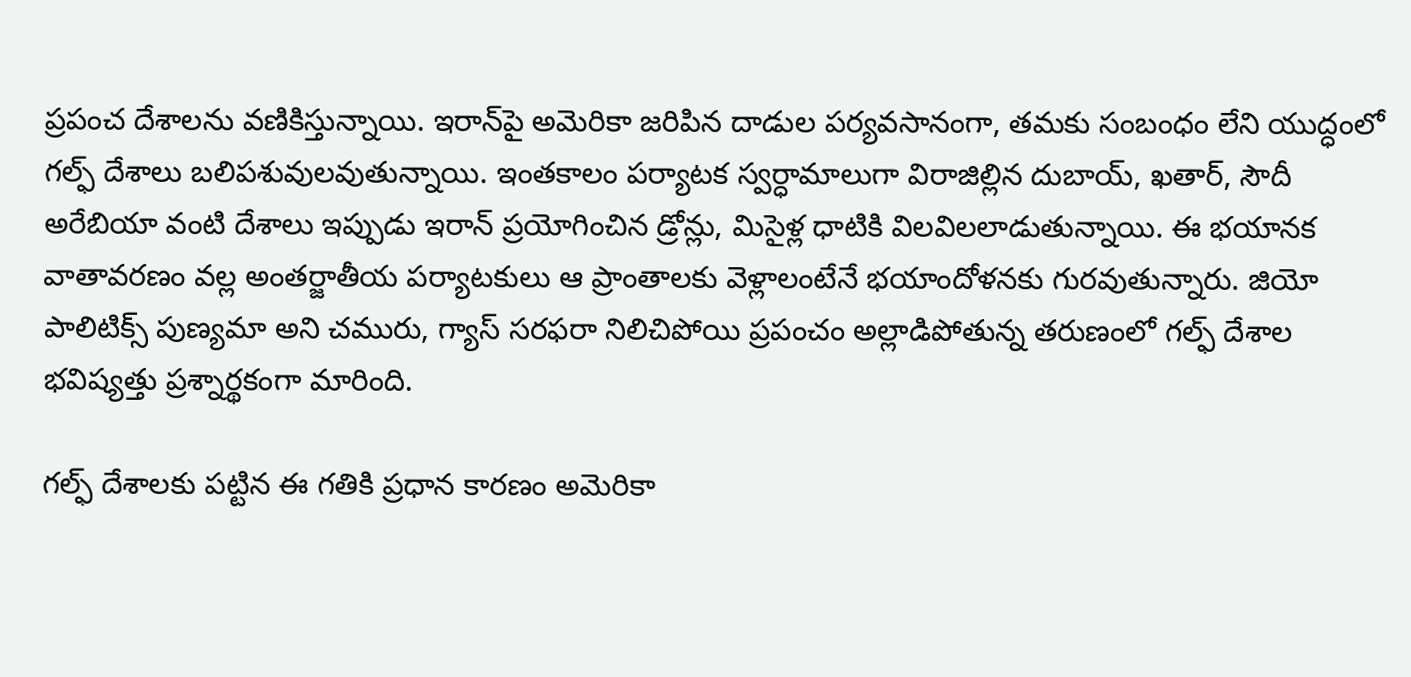ప్రపంచ దేశాలను వణికిస్తున్నాయి. ఇరాన్‌పై అమెరికా జరిపిన దాడుల పర్యవసానంగా, తమకు సంబంధం లేని యుద్ధంలో గల్ఫ్ దేశాలు బలిపశువులవుతున్నాయి. ఇంతకాలం పర్యాటక స్వర్ధామాలుగా విరాజిల్లిన దుబాయ్, ఖతార్, సౌదీ అరేబియా వంటి దేశాలు ఇప్పుడు ఇరాన్ ప్రయోగించిన డ్రోన్లు, మిసైళ్ల ధాటికి విలవిలలాడుతున్నాయి. ఈ భయానక వాతావరణం వల్ల అంతర్జాతీయ పర్యాటకులు ఆ ప్రాంతాలకు వెళ్లాలంటేనే భయాందోళనకు గురవుతున్నారు. జియో పాలిటిక్స్ పుణ్యమా అని చమురు, గ్యాస్ సరఫరా నిలిచిపోయి ప్రపంచం అల్లాడిపోతున్న తరుణంలో గల్ఫ్ దేశాల భవిష్యత్తు ప్రశ్నార్థకంగా మారింది.

గల్ఫ్ దేశాలకు పట్టిన ఈ గతికి ప్రధాన కారణం అమెరికా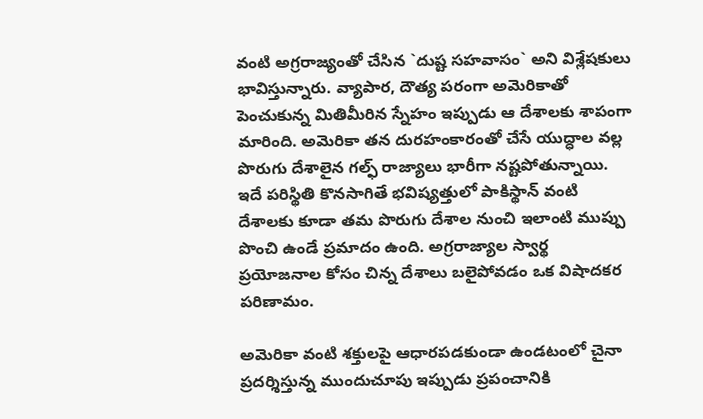వంటి అగ్రరాజ్యంతో చేసిన `దుష్ట సహవాసం` అని విశ్లేషకులు భావిస్తున్నారు. వ్యాపార, దౌత్య పరంగా అమెరికాతో పెంచుకున్న మితిమీరిన స్నేహం ఇప్పుడు ఆ దేశాలకు శాపంగా మారింది. అమెరికా తన దురహంకారంతో చేసే యుద్ధాల వల్ల పొరుగు దేశాలైన గల్ఫ్ రాజ్యాలు భారీగా నష్టపోతున్నాయి. ఇదే పరిస్థితి కొనసాగితే భవిష్యత్తులో పాకిస్థాన్ వంటి దేశాలకు కూడా తమ పొరుగు దేశాల నుంచి ఇలాంటి ముప్పు పొంచి ఉండే ప్రమాదం ఉంది. అగ్రరాజ్యాల స్వార్థ ప్రయోజనాల కోసం చిన్న దేశాలు బలైపోవడం ఒక విషాదకర పరిణామం.

అమెరికా వంటి శక్తులపై ఆధారపడకుండా ఉండటంలో చైనా ప్రదర్శిస్తున్న ముందుచూపు ఇప్పుడు ప్రపంచానికి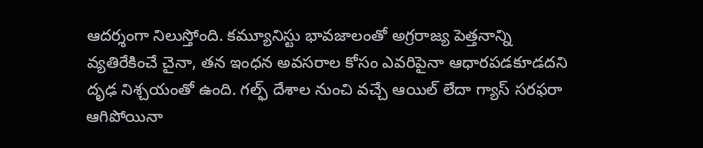ఆదర్శంగా నిలుస్తోంది. కమ్యూనిస్టు భావజాలంతో అగ్రరాజ్య పెత్తనాన్ని వ్యతిరేకించే చైనా, తన ఇంధన అవసరాల కోసం ఎవరిపైనా ఆధారపడకూడదని దృఢ నిశ్చయంతో ఉంది. గల్ఫ్ దేశాల నుంచి వచ్చే ఆయిల్ లేదా గ్యాస్ సరఫరా ఆగిపోయినా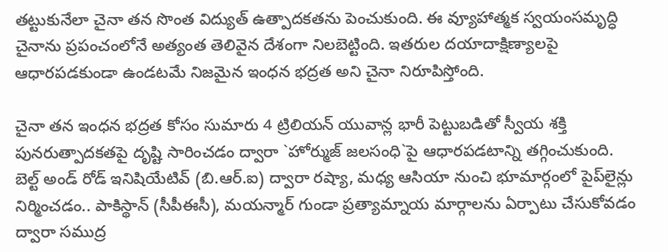తట్టుకునేలా చైనా తన సొంత విద్యుత్ ఉత్పాదకతను పెంచుకుంది. ఈ వ్యూహాత్మక స్వయంసమృద్ధి చైనాను ప్రపంచంలోనే అత్యంత తెలివైన దేశంగా నిలబెట్టింది. ఇతరుల దయాదాక్షిణ్యాలపై ఆధారపడకుండా ఉండటమే నిజమైన ఇంధన భద్రత అని చైనా నిరూపిస్తోంది.

చైనా తన ఇంధన భద్రత కోసం సుమారు 4 ట్రిలియన్ యువాన్ల భారీ పెట్టుబడితో స్వీయ శ‌క్తి పున‌రుత్పాద‌క‌త‌పై దృష్టి సారించ‌డం ద్వారా `హోర్ముజ్ జలసంధి`పై ఆధారపడటాన్ని తగ్గించుకుంది. బెల్ట్ అండ్ రోడ్ ఇనిషియేటివ్ (బి.ఆర్.ఐ) ద్వారా రష్యా, మధ్య ఆసియా నుంచి భూమార్గంలో పైప్‌లైన్లు నిర్మించడం.. పాకిస్థాన్ (సీపీఈసీ), మయన్మార్ గుండా ప్రత్యామ్నాయ మార్గాలను ఏర్పాటు చేసుకోవడం ద్వారా సముద్ర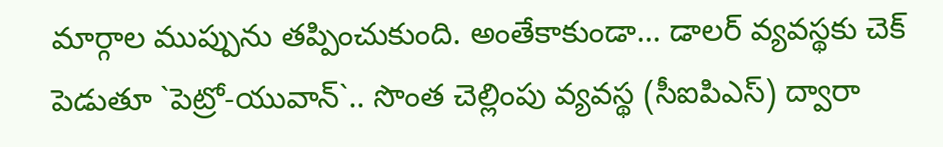మార్గాల ముప్పును తప్పించుకుంది. అంతేకాకుండా... డాలర్ వ్యవస్థకు చెక్ పెడుతూ `పెట్రో-యువాన్`.. సొంత చెల్లింపు వ్యవస్థ (సీఐపిఎస్‌) ద్వారా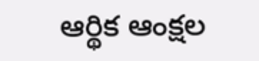ఆర్థిక ఆంక్షల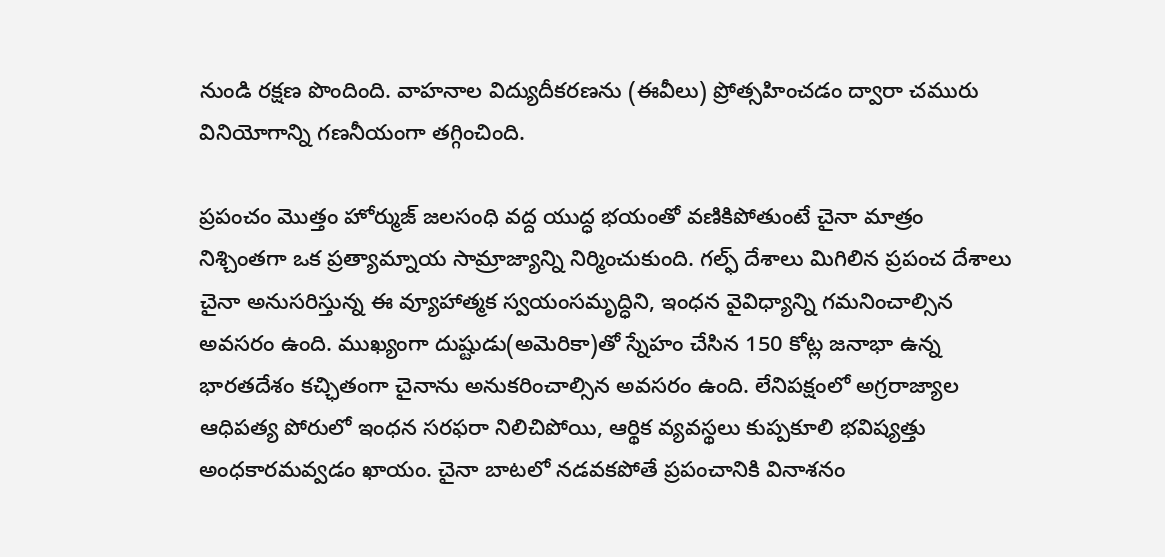నుండి రక్షణ పొందింది. వాహనాల విద్యుదీకరణను (ఈవీలు) ప్రోత్సహించడం ద్వారా చమురు వినియోగాన్ని గణనీయంగా తగ్గించింది.

ప్రపంచం మొత్తం హోర్ముజ్ జలసంధి వద్ద యుద్ధ భయంతో వణికిపోతుంటే చైనా మాత్రం నిశ్చింత‌గా ఒక ప్రత్యామ్నాయ సామ్రాజ్యాన్ని నిర్మించుకుంది. గల్ఫ్ దేశాలు మిగిలిన ప్రపంచ దేశాలు చైనా అనుసరిస్తున్న ఈ వ్యూహాత్మక స్వయంసమృద్ధిని, ఇంధన వైవిధ్యాన్ని గమనించాల్సిన అవసరం ఉంది. ముఖ్యంగా దుష్టుడు(అమెరికా)తో స్నేహం చేసిన 150 కోట్ల జ‌నాభా ఉన్న‌ భార‌త‌దేశం క‌చ్ఛితంగా చైనాను అనుక‌రించాల్సిన అవ‌స‌రం ఉంది. లేనిపక్షంలో అగ్రరాజ్యాల ఆధిపత్య పోరులో ఇంధన సరఫరా నిలిచిపోయి, ఆర్థిక వ్యవస్థలు కుప్పకూలి భవిష్యత్తు అంధకారమవ్వడం ఖాయం. చైనా బాటలో నడవకపోతే ప్రపంచానికి వినాశనం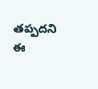తప్పదని ఈ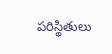పరిస్థితులు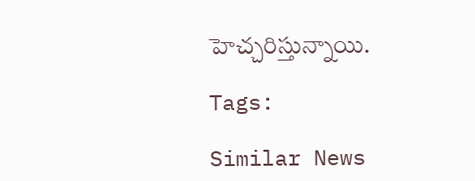హెచ్చరిస్తున్నాయి.

Tags:

Similar News